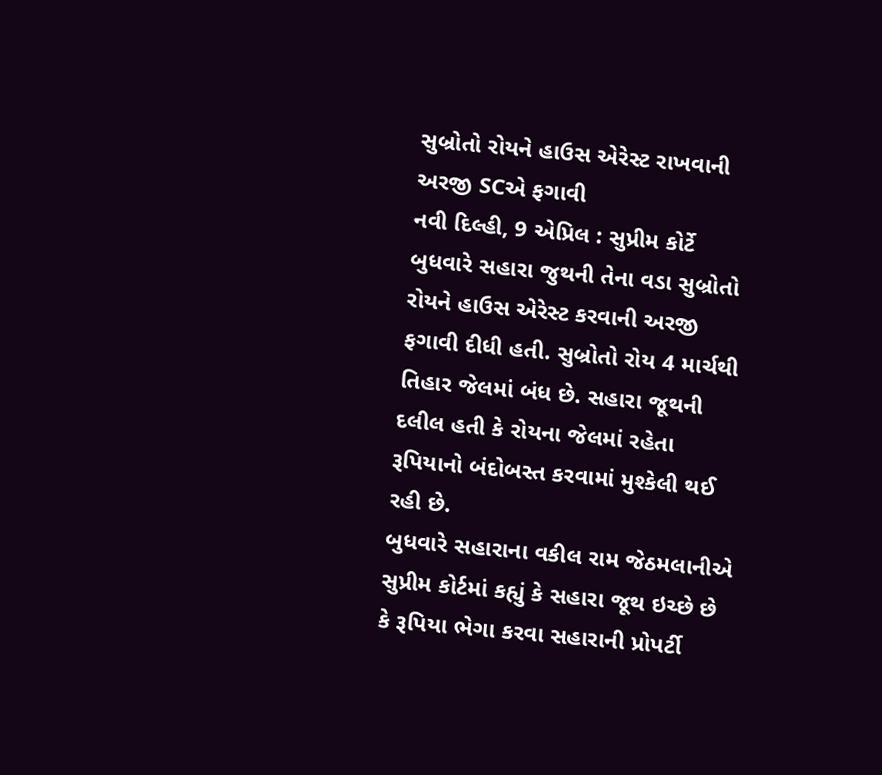સુબ્રોતો રોયને હાઉસ એરેસ્ટ રાખવાની અરજી SCએ ફગાવી
નવી દિલ્હી, 9 એપ્રિલ : સુપ્રીમ કોર્ટે બુધવારે સહારા જુથની તેના વડા સુબ્રોતો રોયને હાઉસ એરેસ્ટ કરવાની અરજી ફગાવી દીધી હતી. સુબ્રોતો રોય 4 માર્ચથી તિહાર જેલમાં બંધ છે. સહારા જૂથની દલીલ હતી કે રોયના જેલમાં રહેતા રૂપિયાનો બંદોબસ્ત કરવામાં મુશ્કેલી થઈ રહી છે.
બુધવારે સહારાના વકીલ રામ જેઠમલાનીએ સુપ્રીમ કોર્ટમાં કહ્યું કે સહારા જૂથ ઇચ્છે છે કે રૂપિયા ભેગા કરવા સહારાની પ્રોપર્ટી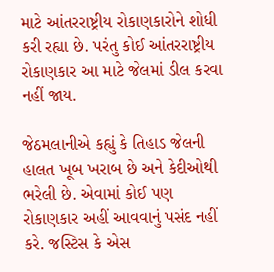માટે આંતરરાષ્ટ્રીય રોકાણકારોને શોધી કરી રહ્યા છે. પરંતુ કોઈ આંતરરાષ્ટ્રીય રોકાણકાર આ માટે જેલમાં ડીલ કરવા નહીં જાય.

જેઠમલાનીએ કહ્યું કે તિહાડ જેલની હાલત ખૂબ ખરાબ છે અને કેદીઓથી ભરેલી છે. એવામાં કોઈ પણ રોકાણકાર અહીં આવવાનું પસંદ નહીં કરે. જસ્ટિસ કે એસ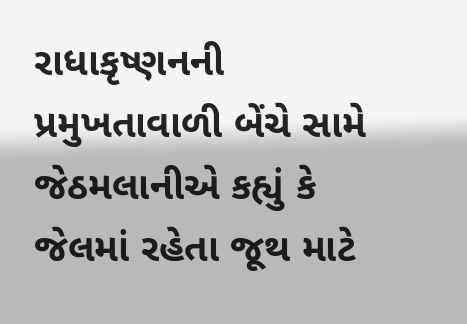રાધાકૃષ્ણનની પ્રમુખતાવાળી બેંચે સામે જેઠમલાનીએ કહ્યું કે જેલમાં રહેતા જૂથ માટે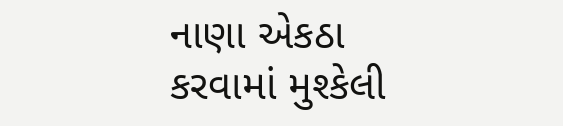નાણા એકઠા કરવામાં મુશ્કેલી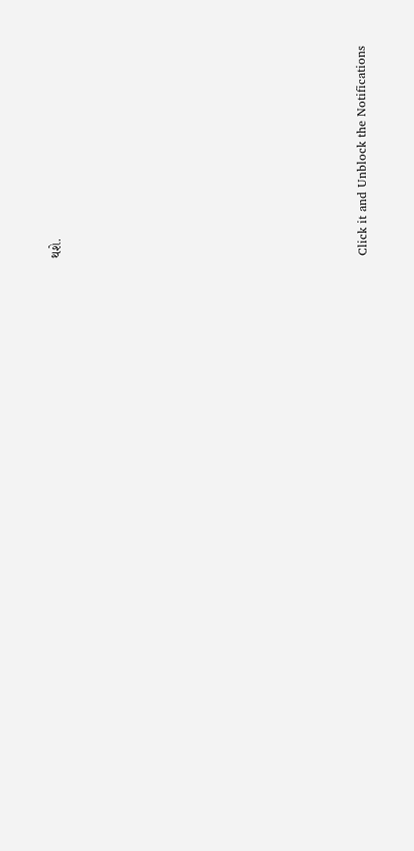થશે.












Click it and Unblock the Notifications